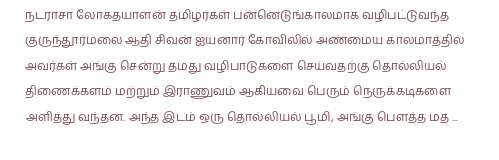நடராசா லோகதயாளன் தமிழர்கள் பன்னெடுங்காலமாக வழிபட்டுவந்த குருந்தூர்மலை ஆதி சிவன் ஐயனார் கோவிலில் அண்மைய காலமாத்தில் அவர்கள் அங்கு சென்று தமது வழிபாடுகளை செய்வதற்கு தொல்லியல் திணைக்களம் மற்றும் இராணுவம் ஆகியவை பெரும் நெருக்கடிகளை அளித்து வந்தன. அந்த இடம் ஒரு தொல்லியல் பூமி, அங்கு பௌத்த மத ...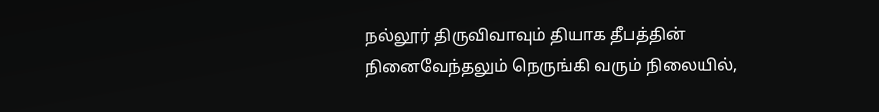நல்லூர் திருவிவாவும் தியாக தீபத்தின் நினைவேந்தலும் நெருங்கி வரும் நிலையில்,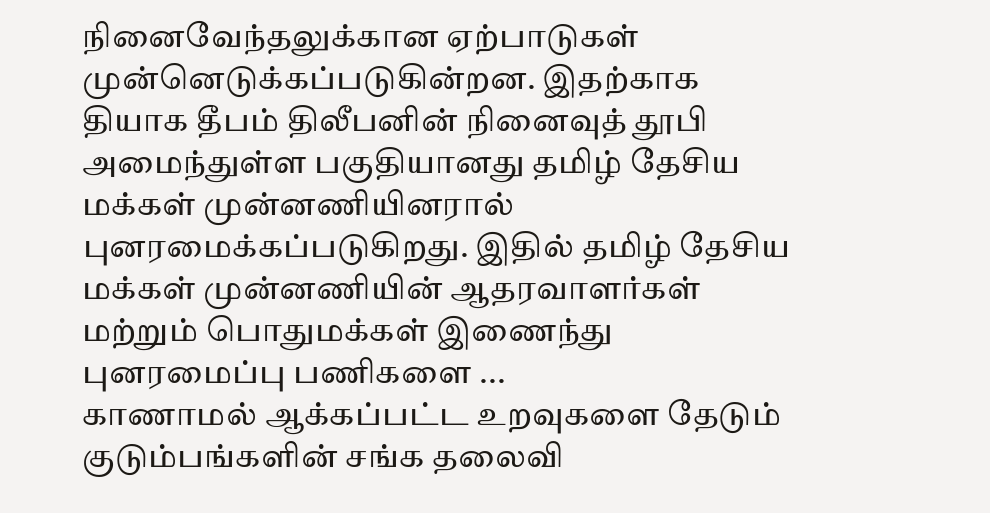நினைவேந்தலுக்கான ஏற்பாடுகள் முன்னெடுக்கப்படுகின்றன. இதற்காக தியாக தீபம் திலீபனின் நினைவுத் தூபி அமைந்துள்ள பகுதியானது தமிழ் தேசிய மக்கள் முன்னணியினரால் புனரமைக்கப்படுகிறது. இதில் தமிழ் தேசிய மக்கள் முன்னணியின் ஆதரவாளர்கள் மற்றும் பொதுமக்கள் இணைந்து புனரமைப்பு பணிகளை ...
காணாமல் ஆக்கப்பட்ட உறவுகளை தேடும் குடும்பங்களின் சங்க தலைவி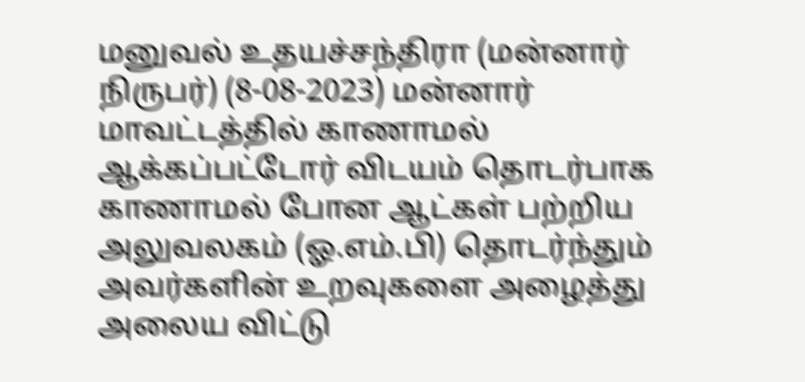மனுவல் உதயச்சந்திரா (மன்னார் நிருபர்) (8-08-2023) மன்னார் மாவட்டத்தில் காணாமல் ஆக்கப்பட்டோர் விடயம் தொடர்பாக காணாமல் போன ஆட்கள் பற்றிய அலுவலகம் (ஓ.எம்.பி) தொடர்ந்தும் அவர்களின் உறவுகளை அழைத்து அலைய விட்டு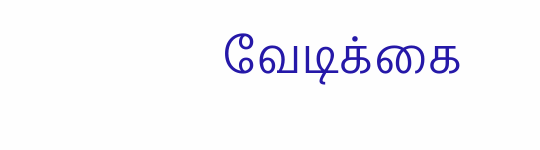வேடிக்கை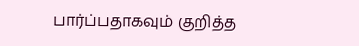பார்ப்பதாகவும் குறித்த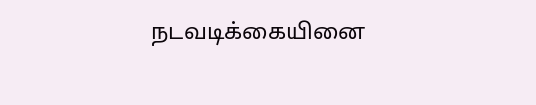நடவடிக்கையினை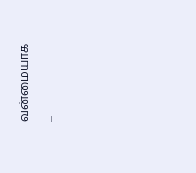வன்மையாக ...